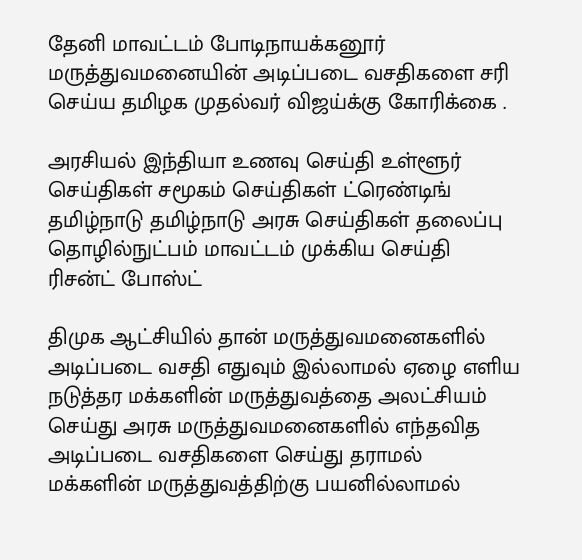தேனி மாவட்டம் போடிநாயக்கனூர் மருத்துவமனையின் அடிப்படை வசதிகளை சரி செய்ய தமிழக முதல்வர் விஜய்க்கு கோரிக்கை .

அரசியல் இந்தியா உணவு செய்தி உள்ளூர் செய்திகள் சமூகம் செய்திகள் ட்ரெண்டிங் தமிழ்நாடு தமிழ்நாடு அரசு செய்திகள் தலைப்பு தொழில்நுட்பம் மாவட்டம் முக்கிய செய்தி ரிசன்ட் போஸ்ட்

திமுக ஆட்சியில் தான் மருத்துவமனைகளில் அடிப்படை வசதி எதுவும் இல்லாமல் ஏழை எளிய நடுத்தர மக்களின் மருத்துவத்தை அலட்சியம் செய்து அரசு மருத்துவமனைகளில் எந்தவித அடிப்படை வசதிகளை செய்து தராமல் மக்களின் மருத்துவத்திற்கு பயனில்லாமல்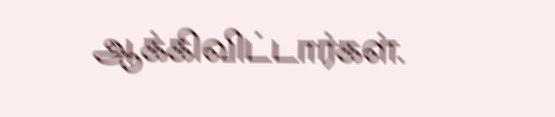ஆக்கிவிட்டார்கள்.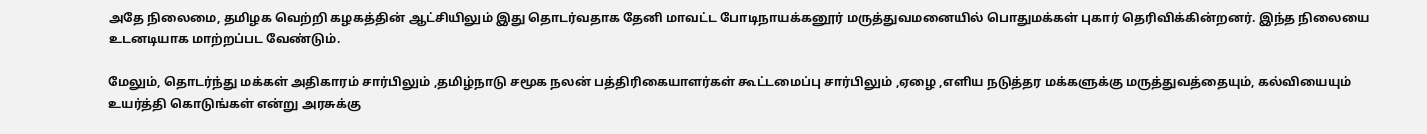அதே நிலைமை, தமிழக வெற்றி கழகத்தின் ஆட்சியிலும் இது தொடர்வதாக தேனி மாவட்ட போடிநாயக்கனூர் மருத்துவமனையில் பொதுமக்கள் புகார் தெரிவிக்கின்றனர். இந்த நிலையை உடனடியாக மாற்றப்பட வேண்டும்.

மேலும், தொடர்ந்து மக்கள் அதிகாரம் சார்பிலும் ,தமிழ்நாடு சமூக நலன் பத்திரிகையாளர்கள் கூட்டமைப்பு சார்பிலும் ,ஏழை ,எளிய நடுத்தர மக்களுக்கு மருத்துவத்தையும், கல்வியையும் உயர்த்தி கொடுங்கள் என்று அரசுக்கு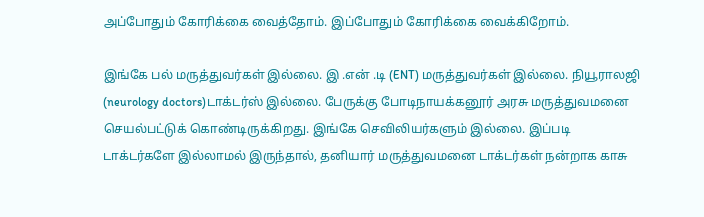அப்போதும் கோரிக்கை வைத்தோம். இப்போதும் கோரிக்கை வைக்கிறோம்.

இங்கே பல் மருத்துவர்கள் இல்லை. இ .என் .டி (ENT) மருத்துவர்கள் இல்லை. நியூராலஜி (neurology doctors)டாக்டர்ஸ் இல்லை. பேருக்கு போடிநாயக்கனூர் அரசு மருத்துவமனை செயல்பட்டுக் கொண்டிருக்கிறது. இங்கே செவிலியர்களும் இல்லை. இப்படி டாக்டர்களே இல்லாமல் இருந்தால், தனியார் மருத்துவமனை டாக்டர்கள் நன்றாக காசு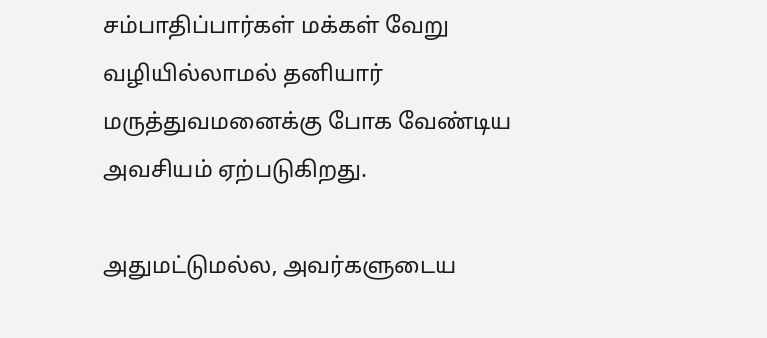சம்பாதிப்பார்கள் மக்கள் வேறு வழியில்லாமல் தனியார் மருத்துவமனைக்கு போக வேண்டிய அவசியம் ஏற்படுகிறது.

அதுமட்டுமல்ல, அவர்களுடைய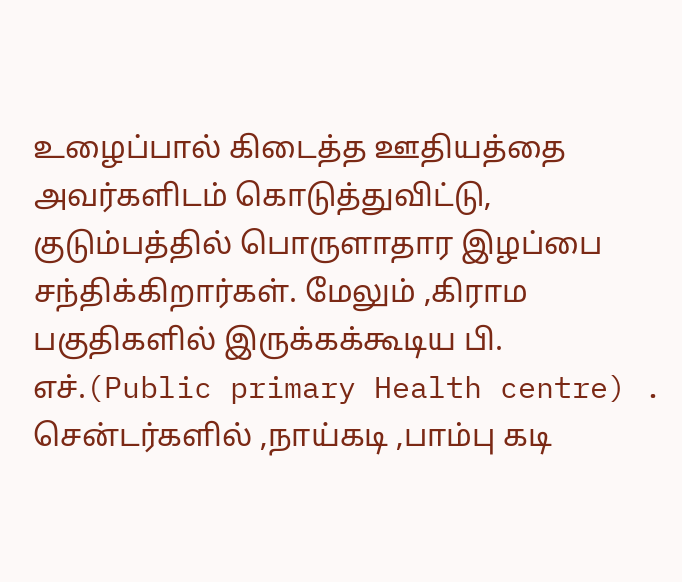உழைப்பால் கிடைத்த ஊதியத்தை அவர்களிடம் கொடுத்துவிட்டு, குடும்பத்தில் பொருளாதார இழப்பை சந்திக்கிறார்கள். மேலும் ,கிராம பகுதிகளில் இருக்கக்கூடிய பி. எச்.(Public primary Health centre) . சென்டர்களில் ,நாய்கடி ,பாம்பு கடி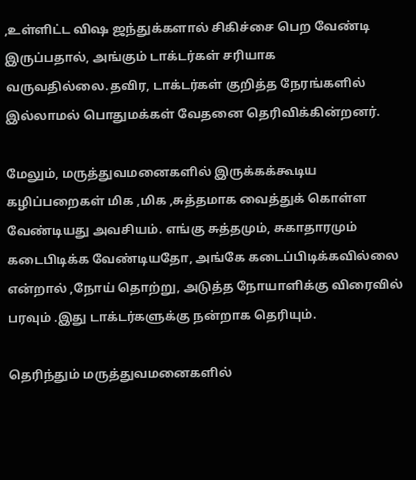,உள்ளிட்ட விஷ ஜந்துக்களால் சிகிச்சை பெற வேண்டி இருப்பதால், அங்கும் டாக்டர்கள் சரியாக வருவதில்லை.தவிர, டாக்டர்கள் குறித்த நேரங்களில் இல்லாமல் பொதுமக்கள் வேதனை தெரிவிக்கின்றனர்.

மேலும், மருத்துவமனைகளில் இருக்கக்கூடிய கழிப்பறைகள் மிக ,மிக ,சுத்தமாக வைத்துக் கொள்ள வேண்டியது அவசியம். எங்கு சுத்தமும், சுகாதாரமும் கடைபிடிக்க வேண்டியதோ, அங்கே கடைப்பிடிக்கவில்லை என்றால் ,நோய் தொற்று, அடுத்த நோயாளிக்கு விரைவில் பரவும் .இது டாக்டர்களுக்கு நன்றாக தெரியும்.

தெரிந்தும் மருத்துவமனைகளில்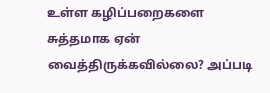உள்ள கழிப்பறைகளை சுத்தமாக ஏன் வைத்திருக்கவில்லை? அப்படி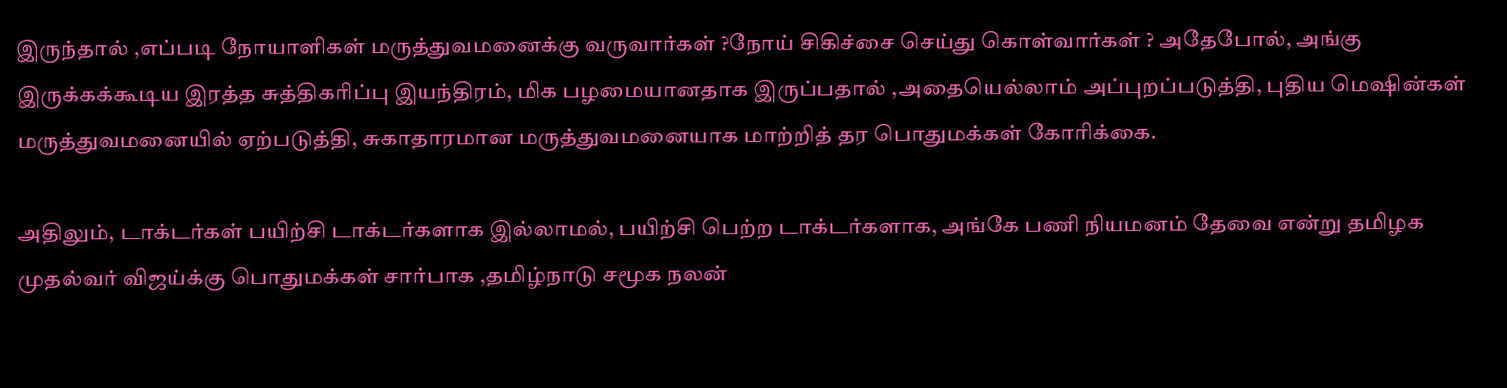இருந்தால் ,எப்படி நோயாளிகள் மருத்துவமனைக்கு வருவார்கள் ?நோய் சிகிச்சை செய்து கொள்வார்கள் ? அதேபோல், அங்கு இருக்கக்கூடிய இரத்த சுத்திகரிப்பு இயந்திரம், மிக பழமையானதாக இருப்பதால் ,அதையெல்லாம் அப்புறப்படுத்தி, புதிய மெஷின்கள் மருத்துவமனையில் ஏற்படுத்தி, சுகாதாரமான மருத்துவமனையாக மாற்றித் தர பொதுமக்கள் கோரிக்கை.

அதிலும், டாக்டர்கள் பயிற்சி டாக்டர்களாக இல்லாமல், பயிற்சி பெற்ற டாக்டர்களாக, அங்கே பணி நியமனம் தேவை என்று தமிழக முதல்வர் விஜய்க்கு பொதுமக்கள் சார்பாக ,தமிழ்நாடு சமூக நலன்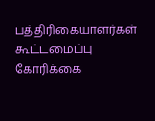பத்திரிகையாளர்கள் கூட்டமைப்பு கோரிக்கை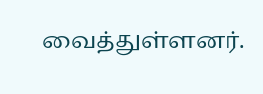வைத்துள்ளனர்.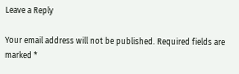Leave a Reply

Your email address will not be published. Required fields are marked *